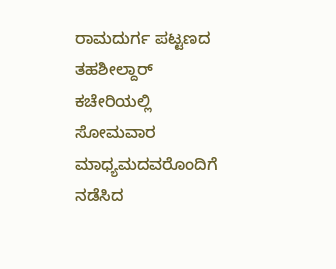ರಾಮದುರ್ಗ ಪಟ್ಟಣದ ತಹಶೀಲ್ದಾರ್ ಕಚೇರಿಯಲ್ಲಿ ಸೋಮವಾರ ಮಾಧ್ಯಮದವರೊಂದಿಗೆ ನಡೆಸಿದ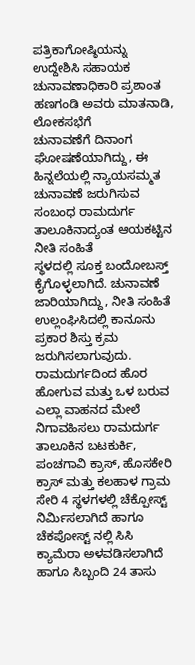ಪತ್ರಿಕಾಗೋಷ್ಠಿಯನ್ನು ಉದ್ದೇಶಿಸಿ ಸಹಾಯಕ ಚುನಾವಣಾಧಿಕಾರಿ ಪ್ರಶಾಂತ ಹಣಗಂಡಿ ಅವರು ಮಾತನಾಡಿ, ಲೋಕಸಭೆಗೆ
ಚುನಾವಣೆಗೆ ದಿನಾಂಗ ಘೋಷಣೆಯಾಗಿದ್ದು, ಈ ಹಿನ್ನಲೆಯಲ್ಲಿ ನ್ಯಾಯಸಮ್ಮತ
ಚುನಾವಣೆ ಜರುಗಿಸುವ ಸಂಬಂಧ ರಾಮದುರ್ಗ ತಾಲೂಕಿನಾದ್ಯಂತ ಆಯಕಟ್ಟಿನ ನೀತಿ ಸಂಹಿತೆ
ಸ್ಥಳದಲ್ಲಿ ಸೂಕ್ತ ಬಂದೋಬಸ್ತ್ ಕೈಗೊಳ್ಳಲಾಗಿದೆ. ಚುನಾವಣೆ
ಜಾರಿಯಾಗಿದ್ದು, ನೀತಿ ಸಂಹಿತೆ ಉಲ್ಲಂಘಿಸಿದಲ್ಲಿ ಕಾನೂನು ಪ್ರಕಾರ ಶಿಸ್ತು ಕ್ರಮ ಜರುಗಿಸಲಾಗುವುದು. ರಾಮದುರ್ಗದಿಂದ ಹೊರ ಹೋಗುವ ಮತ್ತು ಒಳ ಬರುವ ಎಲ್ಲಾ ವಾಹನದ ಮೇಲೆ ನಿಗಾವಹಿಸಲು ರಾಮದುರ್ಗ ತಾಲೂಕಿನ ಬಟಕುರ್ಕಿ, ಪಂಚಗಾವಿ ಕ್ರಾಸ್, ಹೊಸಕೇರಿ ಕ್ರಾಸ್ ಮತ್ತು ಕಲಹಾಳ ಗ್ರಾಮ ಸೇರಿ 4 ಸ್ಥಳಗಳಲ್ಲಿ ಚೆಕ್ಪೋಸ್ಟ್ ನಿರ್ಮಿಸಲಾಗಿದೆ ಹಾಗೂ ಚೆಕಪೋಸ್ಟ್ ನಲ್ಲಿ ಸಿಸಿ ಕ್ಯಾಮೆರಾ ಅಳವಡಿಸಲಾಗಿದೆ ಹಾಗೂ ಸಿಬ್ಬಂದಿ 24 ತಾಸು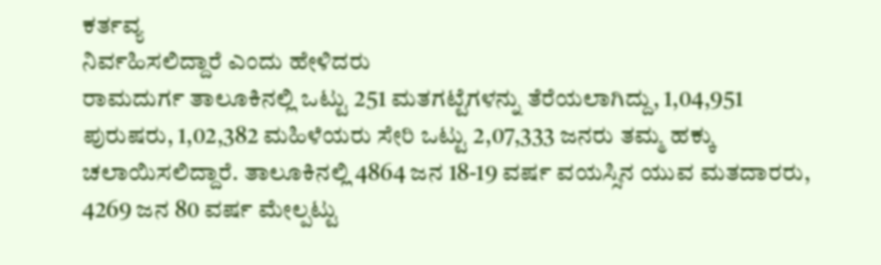ಕರ್ತವ್ಯ
ನಿರ್ವಹಿಸಲಿದ್ದಾರೆ ಎಂದು ಹೇಳಿದರು
ರಾಮದುರ್ಗ ತಾಲೂಕಿನಲ್ಲಿ ಒಟ್ಟು 251 ಮತಗಟ್ಟೆಗಳನ್ನು ತೆರೆಯಲಾಗಿದ್ದು, 1,04,951
ಪುರುಷರು, 1,02,382 ಮಹಿಳೆಯರು ಸೇರಿ ಒಟ್ಟು 2,07,333 ಜನರು ತಮ್ಮ ಹಕ್ಕು
ಚಲಾಯಿಸಲಿದ್ದಾರೆ. ತಾಲೂಕಿನಲ್ಲಿ 4864 ಜನ 18-19 ವರ್ಷ ವಯಸ್ಸಿನ ಯುವ ಮತದಾರರು, 4269 ಜನ 80 ವರ್ಷ ಮೇಲ್ಪಟ್ಟು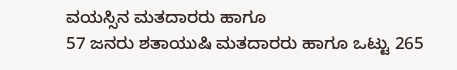ವಯಸ್ಸಿನ ಮತದಾರರು ಹಾಗೂ
57 ಜನರು ಶತಾಯುಷಿ ಮತದಾರರು ಹಾಗೂ ಒಟ್ಟು 265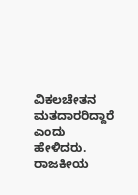ವಿಕಲಚೇತನ ಮತದಾರರಿದ್ದಾರೆ ಎಂದು ಹೇಳಿದರು.
ರಾಜಕೀಯ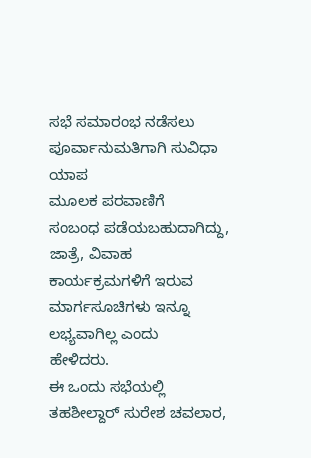ಸಭೆ ಸಮಾರಂಭ ನಡೆಸಲು ಪೂರ್ವಾನುಮತಿಗಾಗಿ ಸುವಿಧಾ ಯಾಪ
ಮೂಲಕ ಪರವಾಣಿಗೆ
ಸಂಬಂಧ ಪಡೆಯಬಹುದಾಗಿದ್ದು, ಜಾತ್ರೆ, ವಿವಾಹ ಕಾರ್ಯಕ್ರಮಗಳಿಗೆ ಇರುವ ಮಾರ್ಗಸೂಚಿಗಳು ಇನ್ನೂ ಲಭ್ಯವಾಗಿಲ್ಲ ಎಂದು
ಹೇಳಿದರು.
ಈ ಒಂದು ಸಭೆಯಲ್ಲಿ ತಹಶೀಲ್ದಾರ್ ಸುರೇಶ ಚವಲಾರ,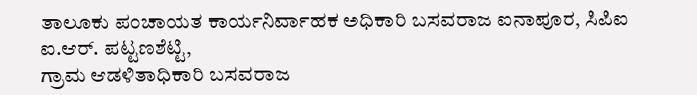ತಾಲೂಕು ಪಂಚಾಯತ ಕಾರ್ಯನಿರ್ವಾಹಕ ಅಧಿಕಾರಿ ಬಸವರಾಜ ಐನಾಪೂರ, ಸಿಪಿಐ ಐ.ಆರ್. ಪಟ್ಟಣಶೆಟ್ಟಿ,
ಗ್ರಾಮ ಆಡಳಿತಾಧಿಕಾರಿ ಬಸವರಾಜ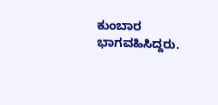ಕುಂಬಾರ ಭಾಗವಹಿಸಿದ್ದರು.